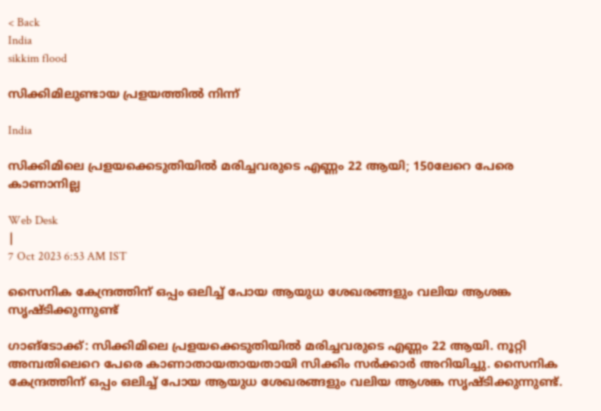< Back
India
sikkim flood

സിക്കിമിലുണ്ടായ പ്രളയത്തില്‍ നിന്ന്

India

സിക്കിമിലെ പ്രളയക്കെടുതിയിൽ മരിച്ചവരുടെ എണ്ണം 22 ആയി; 150ലേറെ പേരെ കാണാനില്ല

Web Desk
|
7 Oct 2023 6:53 AM IST

സൈനിക കേന്ദ്രത്തിന് ഒപ്പം ഒലിച്ച് പോയ ആയുധ ശേഖരങ്ങളും വലിയ ആശങ്ക സൃഷ്ടിക്കുന്നുണ്ട്

ഗാങ്ടോക്ക്: സിക്കിമിലെ പ്രളയക്കെടുതിയിൽ മരിച്ചവരുടെ എണ്ണം 22 ആയി. നൂറ്റി അമ്പതിലെറെ പേരെ കാണാതായതായതായി സിക്കിം സർക്കാർ അറിയിച്ചു. സൈനിക കേന്ദ്രത്തിന് ഒപ്പം ഒലിച്ച് പോയ ആയുധ ശേഖരങ്ങളും വലിയ ആശങ്ക സൃഷ്ടിക്കുന്നുണ്ട്.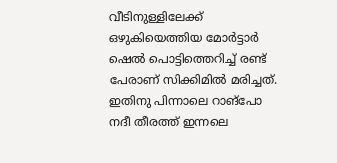വീടിനുള്ളിലേക്ക് ഒഴുകിയെത്തിയ മോർട്ടാർ ഷെൽ പൊട്ടിത്തെറിച്ച് രണ്ട് പേരാണ് സിക്കിമിൽ മരിച്ചത്. ഇതിനു പിന്നാലെ റാങ്പോ നദീ തീരത്ത് ഇന്നലെ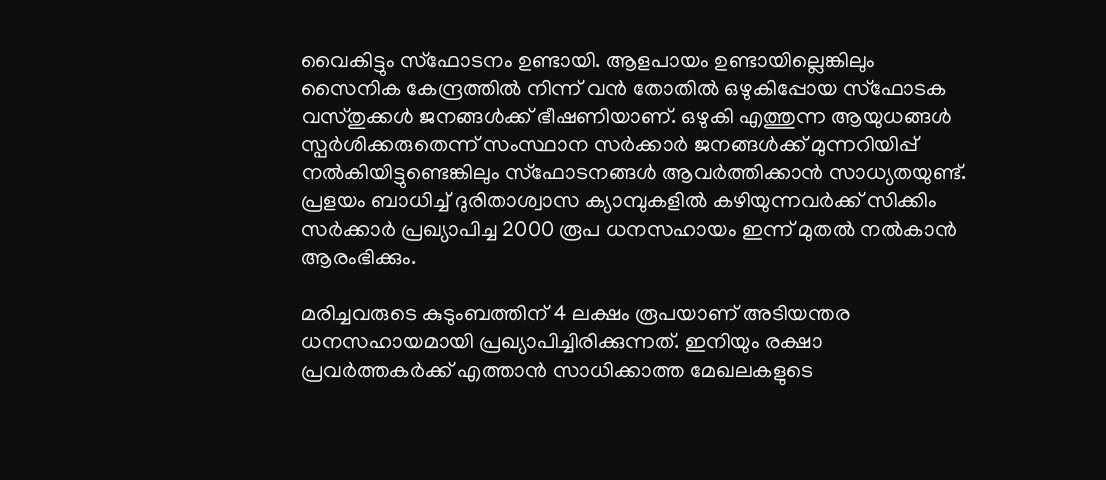വൈകിട്ടും സ്ഫോടനം ഉണ്ടായി. ആളപായം ഉണ്ടായില്ലെങ്കിലും സൈനിക കേന്ദ്രത്തിൽ നിന്ന് വൻ തോതിൽ ഒഴുകിപ്പോയ സ്ഫോടക വസ്തുക്കൾ ജനങ്ങൾക്ക് ഭീഷണിയാണ്. ഒഴുകി എത്തുന്ന ആയുധങ്ങൾ സ്പർശിക്കരുതെന്ന് സംസ്ഥാന സർക്കാർ ജനങ്ങൾക്ക് മുന്നറിയിപ്പ് നൽകിയിട്ടുണ്ടെങ്കിലും സ്ഫോടനങ്ങൾ ആവർത്തിക്കാൻ സാധ്യതയുണ്ട്. പ്രളയം ബാധിച്ച് ദുരിതാശ്വാസ ക്യാമ്പുകളിൽ കഴിയുന്നവർക്ക് സിക്കിം സർക്കാർ പ്രഖ്യാപിച്ച 2000 രൂപ ധനസഹായം ഇന്ന് മുതൽ നൽകാൻ ആരംഭിക്കും.

മരിച്ചവരുടെ കുടുംബത്തിന് 4 ലക്ഷം രൂപയാണ് അടിയന്തര ധനസഹായമായി പ്രഖ്യാപിച്ചിരിക്കുന്നത്. ഇനിയും രക്ഷാ പ്രവർത്തകർക്ക് എത്താൻ സാധിക്കാത്ത മേഖലകളുടെ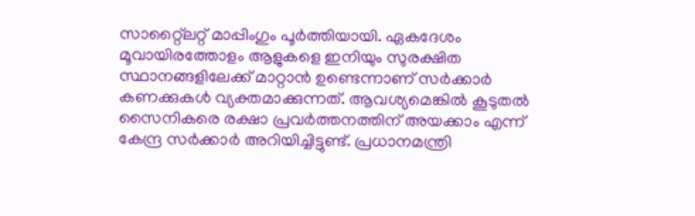സാറ്റ്ലൈറ്റ് മാപ്പിംഗും പൂർത്തിയായി. ഏകദേശം മൂവായിരത്തോളം ആളുകളെ ഇനിയും സുരക്ഷിത സ്ഥാനങ്ങളിലേക്ക് മാറ്റാൻ ഉണ്ടെന്നാണ് സർക്കാർ കണക്കുകൾ വ്യക്തമാക്കുന്നത്. ആവശ്യമെങ്കിൽ കൂടുതൽ സൈനികരെ രക്ഷാ പ്രവർത്തനത്തിന് അയക്കാം എന്ന് കേന്ദ്ര സർക്കാർ അറിയിച്ചിട്ടുണ്ട്. പ്രധാനമന്ത്രി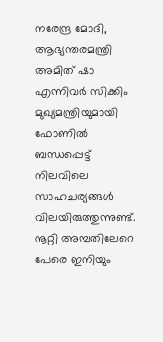നരേന്ദ്ര മോദി, ആഭ്യന്തരമന്ത്രി അമിത് ഷാ എന്നിവർ സിക്കിം മുഖ്യമന്ത്രിയുമായി ഫോണിൽ ബന്ധപ്പെട്ട് നിലവിലെ സാഹചര്യങ്ങൾ വിലയിരുത്തുന്നുണ്ട്. നൂറ്റി അമ്പതിലേറെ പേരെ ഇനിയും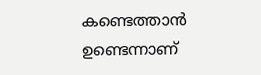കണ്ടെത്താൻ ഉണ്ടെന്നാണ്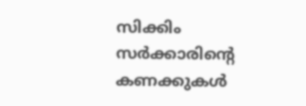സിക്കിം സർക്കാരിൻ്റെ കണക്കുകൾ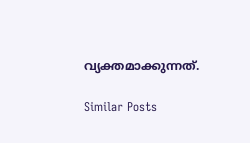വ്യക്തമാക്കുന്നത്.

Similar Posts